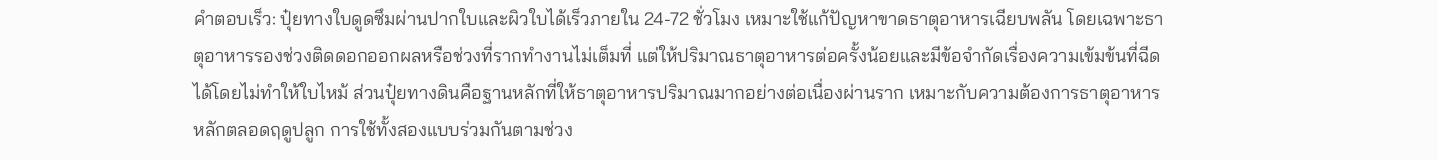คำตอบเร็ว: ปุ๋ยทางใบดูดซึมผ่านปากใบและผิวใบได้เร็วภายใน 24-72 ชั่วโมง เหมาะใช้แก้ปัญหาขาดธาตุอาหารเฉียบพลัน โดยเฉพาะธาตุอาหารรองช่วงติดดอกออกผลหรือช่วงที่รากทำงานไม่เต็มที่ แต่ให้ปริมาณธาตุอาหารต่อครั้งน้อยและมีข้อจำกัดเรื่องความเข้มข้นที่ฉีดได้โดยไม่ทำให้ใบไหม้ ส่วนปุ๋ยทางดินคือฐานหลักที่ให้ธาตุอาหารปริมาณมากอย่างต่อเนื่องผ่านราก เหมาะกับความต้องการธาตุอาหารหลักตลอดฤดูปลูก การใช้ทั้งสองแบบร่วมกันตามช่วง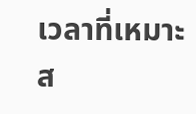เวลาที่เหมาะส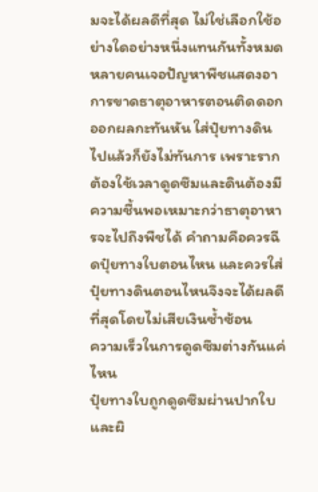มจะได้ผลดีที่สุด ไม่ใช่เลือกใช้อย่างใดอย่างหนึ่งแทนกันทั้งหมด
หลายคนเจอปัญหาพืชแสดงอาการขาดธาตุอาหารตอนติดดอกออกผลกะทันหัน ใส่ปุ๋ยทางดินไปแล้วก็ยังไม่ทันการ เพราะรากต้องใช้เวลาดูดซึมและดินต้องมีความชื้นพอเหมาะกว่าธาตุอาหารจะไปถึงพืชได้ คำถามคือควรฉีดปุ๋ยทางใบตอนไหน และควรใส่ปุ๋ยทางดินตอนไหนจึงจะได้ผลดีที่สุดโดยไม่เสียเงินซ้ำซ้อน
ความเร็วในการดูดซึมต่างกันแค่ไหน
ปุ๋ยทางใบถูกดูดซึมผ่านปากใบและผิ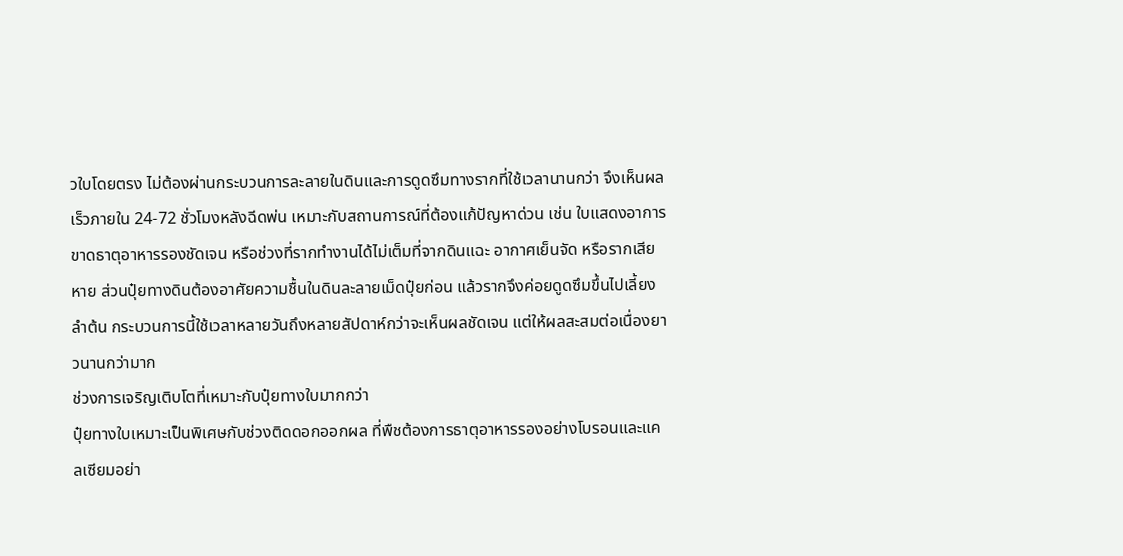วใบโดยตรง ไม่ต้องผ่านกระบวนการละลายในดินและการดูดซึมทางรากที่ใช้เวลานานกว่า จึงเห็นผลเร็วภายใน 24-72 ชั่วโมงหลังฉีดพ่น เหมาะกับสถานการณ์ที่ต้องแก้ปัญหาด่วน เช่น ใบแสดงอาการขาดธาตุอาหารรองชัดเจน หรือช่วงที่รากทำงานได้ไม่เต็มที่จากดินแฉะ อากาศเย็นจัด หรือรากเสียหาย ส่วนปุ๋ยทางดินต้องอาศัยความชื้นในดินละลายเม็ดปุ๋ยก่อน แล้วรากจึงค่อยดูดซึมขึ้นไปเลี้ยงลำต้น กระบวนการนี้ใช้เวลาหลายวันถึงหลายสัปดาห์กว่าจะเห็นผลชัดเจน แต่ให้ผลสะสมต่อเนื่องยาวนานกว่ามาก
ช่วงการเจริญเติบโตที่เหมาะกับปุ๋ยทางใบมากกว่า
ปุ๋ยทางใบเหมาะเป็นพิเศษกับช่วงติดดอกออกผล ที่พืชต้องการธาตุอาหารรองอย่างโบรอนและแคลเซียมอย่า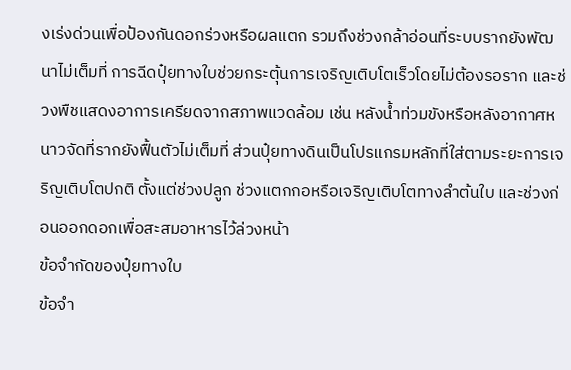งเร่งด่วนเพื่อป้องกันดอกร่วงหรือผลแตก รวมถึงช่วงกล้าอ่อนที่ระบบรากยังพัฒนาไม่เต็มที่ การฉีดปุ๋ยทางใบช่วยกระตุ้นการเจริญเติบโตเร็วโดยไม่ต้องรอราก และช่วงพืชแสดงอาการเครียดจากสภาพแวดล้อม เช่น หลังน้ำท่วมขังหรือหลังอากาศหนาวจัดที่รากยังฟื้นตัวไม่เต็มที่ ส่วนปุ๋ยทางดินเป็นโปรแกรมหลักที่ใส่ตามระยะการเจริญเติบโตปกติ ตั้งแต่ช่วงปลูก ช่วงแตกกอหรือเจริญเติบโตทางลำต้นใบ และช่วงก่อนออกดอกเพื่อสะสมอาหารไว้ล่วงหน้า
ข้อจำกัดของปุ๋ยทางใบ
ข้อจำ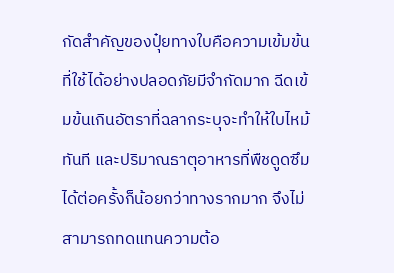กัดสำคัญของปุ๋ยทางใบคือความเข้มข้นที่ใช้ได้อย่างปลอดภัยมีจำกัดมาก ฉีดเข้มข้นเกินอัตราที่ฉลากระบุจะทำให้ใบไหม้ทันที และปริมาณธาตุอาหารที่พืชดูดซึมได้ต่อครั้งก็น้อยกว่าทางรากมาก จึงไม่สามารถทดแทนความต้อ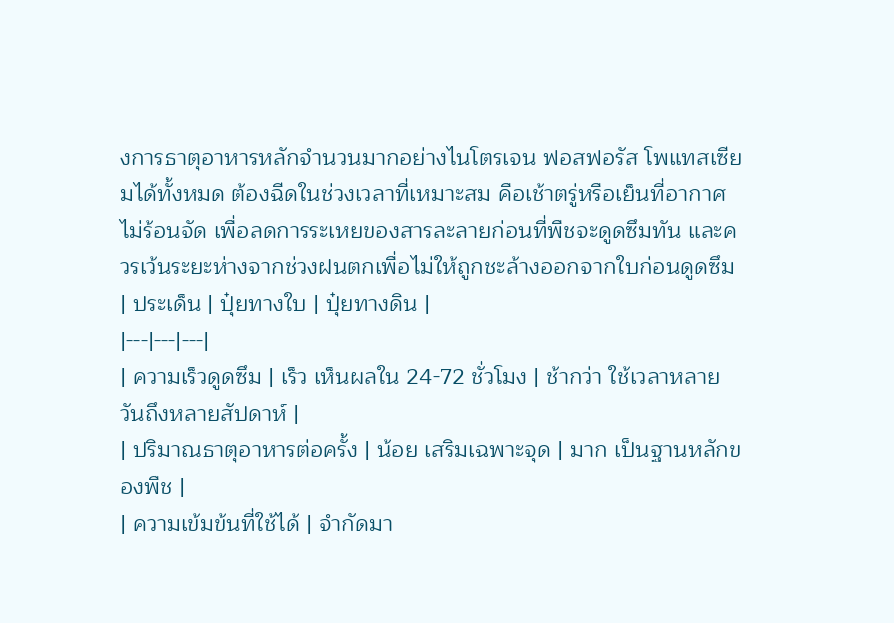งการธาตุอาหารหลักจำนวนมากอย่างไนโตรเจน ฟอสฟอรัส โพแทสเซียมได้ทั้งหมด ต้องฉีดในช่วงเวลาที่เหมาะสม คือเช้าตรู่หรือเย็นที่อากาศไม่ร้อนจัด เพื่อลดการระเหยของสารละลายก่อนที่พืชจะดูดซึมทัน และควรเว้นระยะห่างจากช่วงฝนตกเพื่อไม่ให้ถูกชะล้างออกจากใบก่อนดูดซึม
| ประเด็น | ปุ๋ยทางใบ | ปุ๋ยทางดิน |
|---|---|---|
| ความเร็วดูดซึม | เร็ว เห็นผลใน 24-72 ชั่วโมง | ช้ากว่า ใช้เวลาหลายวันถึงหลายสัปดาห์ |
| ปริมาณธาตุอาหารต่อครั้ง | น้อย เสริมเฉพาะจุด | มาก เป็นฐานหลักของพืช |
| ความเข้มข้นที่ใช้ได้ | จำกัดมา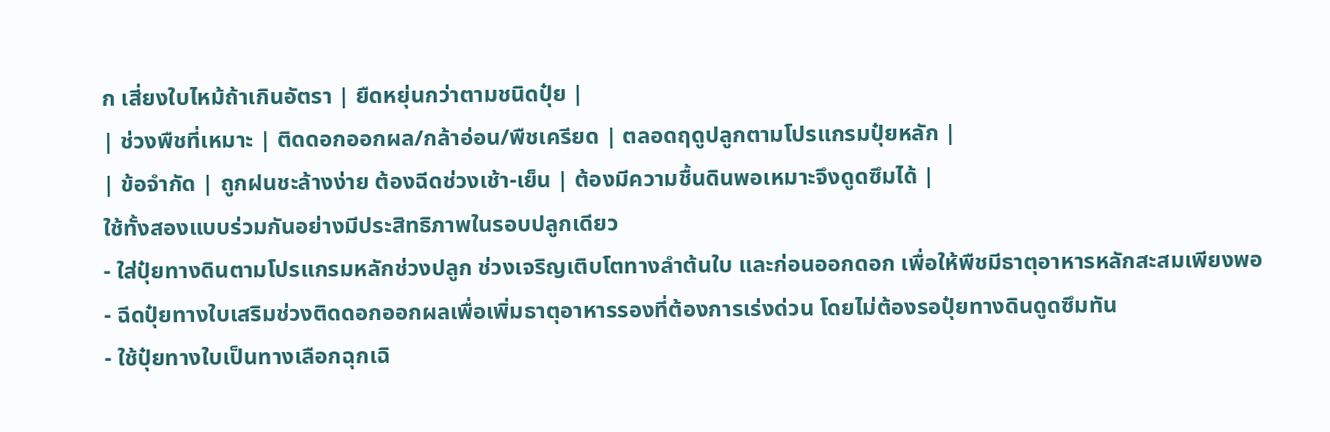ก เสี่ยงใบไหม้ถ้าเกินอัตรา | ยืดหยุ่นกว่าตามชนิดปุ๋ย |
| ช่วงพืชที่เหมาะ | ติดดอกออกผล/กล้าอ่อน/พืชเครียด | ตลอดฤดูปลูกตามโปรแกรมปุ๋ยหลัก |
| ข้อจำกัด | ถูกฝนชะล้างง่าย ต้องฉีดช่วงเช้า-เย็น | ต้องมีความชื้นดินพอเหมาะจึงดูดซึมได้ |
ใช้ทั้งสองแบบร่วมกันอย่างมีประสิทธิภาพในรอบปลูกเดียว
- ใส่ปุ๋ยทางดินตามโปรแกรมหลักช่วงปลูก ช่วงเจริญเติบโตทางลำต้นใบ และก่อนออกดอก เพื่อให้พืชมีธาตุอาหารหลักสะสมเพียงพอ
- ฉีดปุ๋ยทางใบเสริมช่วงติดดอกออกผลเพื่อเพิ่มธาตุอาหารรองที่ต้องการเร่งด่วน โดยไม่ต้องรอปุ๋ยทางดินดูดซึมทัน
- ใช้ปุ๋ยทางใบเป็นทางเลือกฉุกเฉิ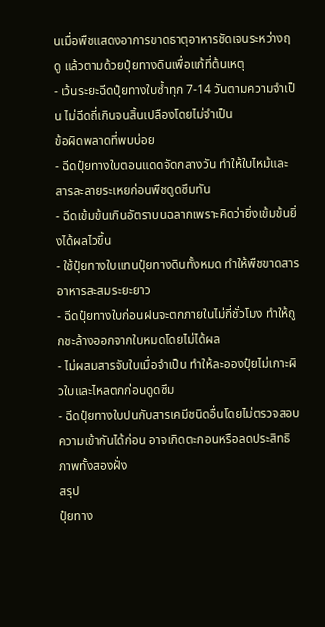นเมื่อพืชแสดงอาการขาดธาตุอาหารชัดเจนระหว่างฤดู แล้วตามด้วยปุ๋ยทางดินเพื่อแก้ที่ต้นเหตุ
- เว้นระยะฉีดปุ๋ยทางใบซ้ำทุก 7-14 วันตามความจำเป็น ไม่ฉีดถี่เกินจนสิ้นเปลืองโดยไม่จำเป็น
ข้อผิดพลาดที่พบบ่อย
- ฉีดปุ๋ยทางใบตอนแดดจัดกลางวัน ทำให้ใบไหม้และสารละลายระเหยก่อนพืชดูดซึมทัน
- ฉีดเข้มข้นเกินอัตราบนฉลากเพราะคิดว่ายิ่งเข้มข้นยิ่งได้ผลไวขึ้น
- ใช้ปุ๋ยทางใบแทนปุ๋ยทางดินทั้งหมด ทำให้พืชขาดสารอาหารสะสมระยะยาว
- ฉีดปุ๋ยทางใบก่อนฝนจะตกภายในไม่กี่ชั่วโมง ทำให้ถูกชะล้างออกจากใบหมดโดยไม่ได้ผล
- ไม่ผสมสารจับใบเมื่อจำเป็น ทำให้ละอองปุ๋ยไม่เกาะผิวใบและไหลตกก่อนดูดซึม
- ฉีดปุ๋ยทางใบปนกับสารเคมีชนิดอื่นโดยไม่ตรวจสอบความเข้ากันได้ก่อน อาจเกิดตะกอนหรือลดประสิทธิภาพทั้งสองฝั่ง
สรุป
ปุ๋ยทาง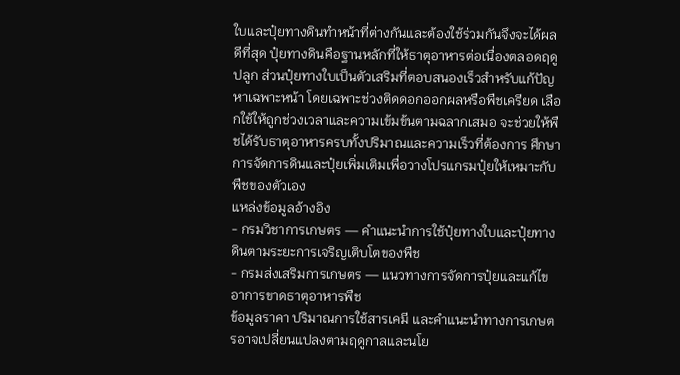ใบและปุ๋ยทางดินทำหน้าที่ต่างกันและต้องใช้ร่วมกันจึงจะได้ผลดีที่สุด ปุ๋ยทางดินคือฐานหลักที่ให้ธาตุอาหารต่อเนื่องตลอดฤดูปลูก ส่วนปุ๋ยทางใบเป็นตัวเสริมที่ตอบสนองเร็วสำหรับแก้ปัญหาเฉพาะหน้า โดยเฉพาะช่วงติดดอกออกผลหรือพืชเครียด เลือกใช้ให้ถูกช่วงเวลาและความเข้มข้นตามฉลากเสมอ จะช่วยให้พืชได้รับธาตุอาหารครบทั้งปริมาณและความเร็วที่ต้องการ ศึกษาการจัดการดินและปุ๋ยเพิ่มเติมเพื่อวางโปรแกรมปุ๋ยให้เหมาะกับพืชของตัวเอง
แหล่งข้อมูลอ้างอิง
- กรมวิชาการเกษตร — คำแนะนำการใช้ปุ๋ยทางใบและปุ๋ยทางดินตามระยะการเจริญเติบโตของพืช
- กรมส่งเสริมการเกษตร — แนวทางการจัดการปุ๋ยและแก้ไขอาการขาดธาตุอาหารพืช
ข้อมูลราคา ปริมาณการใช้สารเคมี และคำแนะนำทางการเกษตรอาจเปลี่ยนแปลงตามฤดูกาลและนโย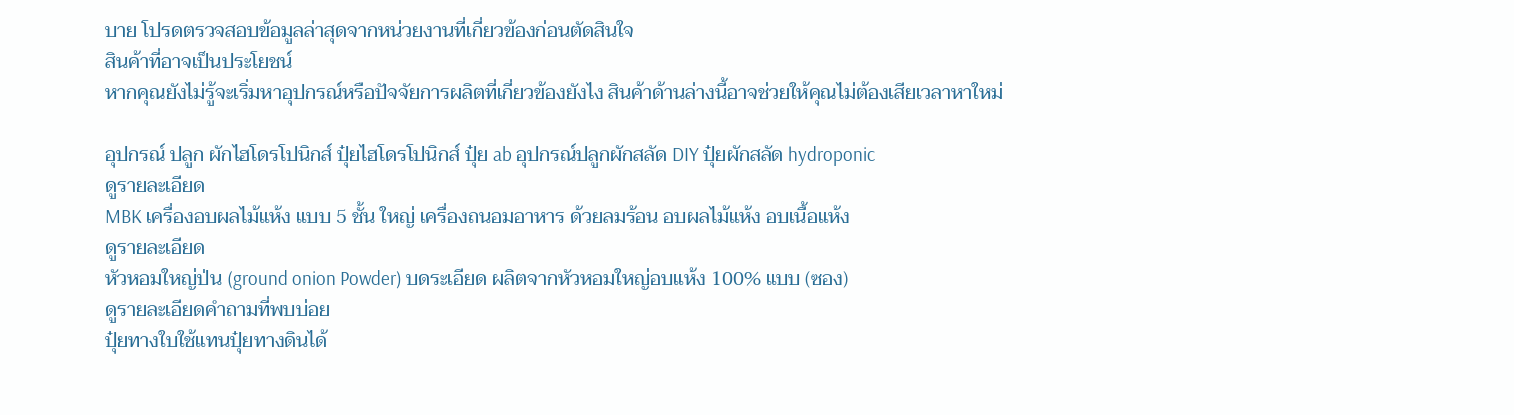บาย โปรดตรวจสอบข้อมูลล่าสุดจากหน่วยงานที่เกี่ยวข้องก่อนตัดสินใจ
สินค้าที่อาจเป็นประโยชน์
หากคุณยังไม่รู้จะเริ่มหาอุปกรณ์หรือปัจจัยการผลิตที่เกี่ยวข้องยังไง สินค้าด้านล่างนี้อาจช่วยให้คุณไม่ต้องเสียเวลาหาใหม่

อุปกรณ์ ปลูก ผักไฮโดรโปนิกส์ ปุ๋ยไฮโดรโปนิกส์ ปุ๋ย ab อุปกรณ์ปลูกผักสลัด DIY ปุ๋ยผักสลัด hydroponic
ดูรายละเอียด
MBK เครื่องอบผลไม้แห้ง แบบ 5 ชั้น ใหญ่ เครื่องถนอมอาหาร ด้วยลมร้อน อบผลไม้แห้ง อบเนื้อแห้ง
ดูรายละเอียด
หัวหอมใหญ่ป่น (ground onion Powder) บดระเอียด ผลิตจากหัวหอมใหญ่อบแห้ง 100% แบบ (ซอง)
ดูรายละเอียดคำถามที่พบบ่อย
ปุ๋ยทางใบใช้แทนปุ๋ยทางดินได้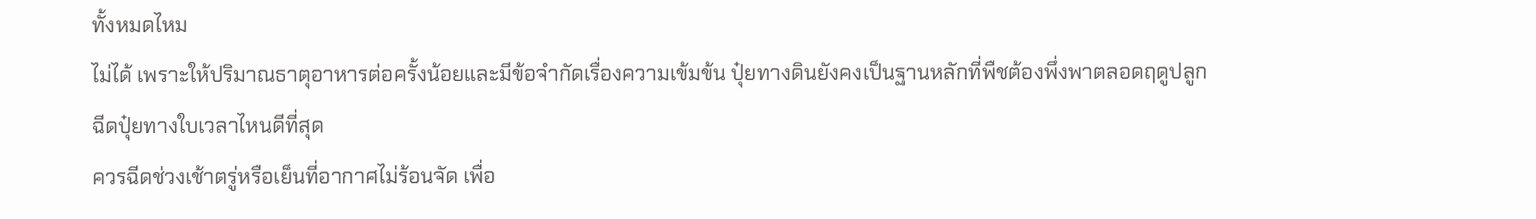ทั้งหมดไหม
ไม่ได้ เพราะให้ปริมาณธาตุอาหารต่อครั้งน้อยและมีข้อจำกัดเรื่องความเข้มข้น ปุ๋ยทางดินยังคงเป็นฐานหลักที่พืชต้องพึ่งพาตลอดฤดูปลูก
ฉีดปุ๋ยทางใบเวลาไหนดีที่สุด
ควรฉีดช่วงเช้าตรู่หรือเย็นที่อากาศไม่ร้อนจัด เพื่อ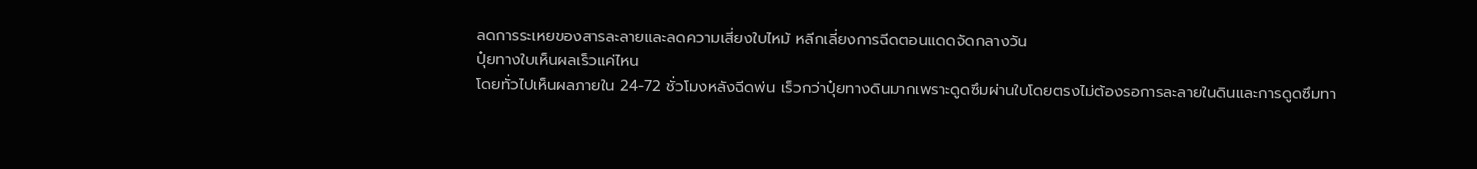ลดการระเหยของสารละลายและลดความเสี่ยงใบไหม้ หลีกเลี่ยงการฉีดตอนแดดจัดกลางวัน
ปุ๋ยทางใบเห็นผลเร็วแค่ไหน
โดยทั่วไปเห็นผลภายใน 24-72 ชั่วโมงหลังฉีดพ่น เร็วกว่าปุ๋ยทางดินมากเพราะดูดซึมผ่านใบโดยตรงไม่ต้องรอการละลายในดินและการดูดซึมทา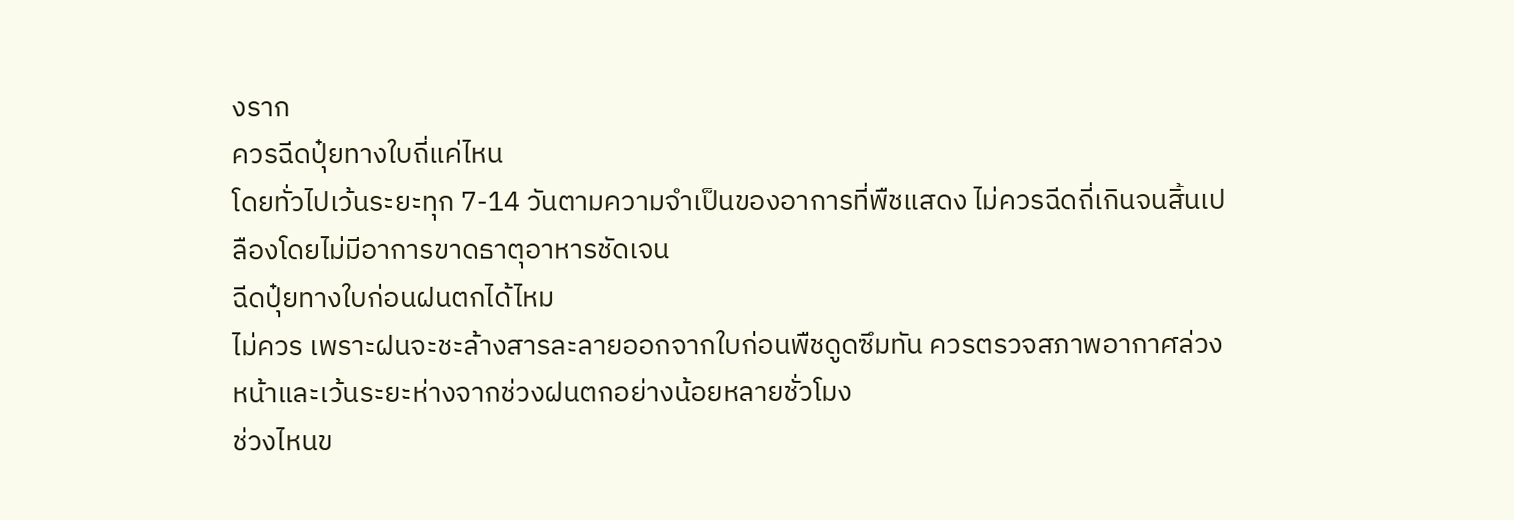งราก
ควรฉีดปุ๋ยทางใบถี่แค่ไหน
โดยทั่วไปเว้นระยะทุก 7-14 วันตามความจำเป็นของอาการที่พืชแสดง ไม่ควรฉีดถี่เกินจนสิ้นเปลืองโดยไม่มีอาการขาดธาตุอาหารชัดเจน
ฉีดปุ๋ยทางใบก่อนฝนตกได้ไหม
ไม่ควร เพราะฝนจะชะล้างสารละลายออกจากใบก่อนพืชดูดซึมทัน ควรตรวจสภาพอากาศล่วงหน้าและเว้นระยะห่างจากช่วงฝนตกอย่างน้อยหลายชั่วโมง
ช่วงไหนข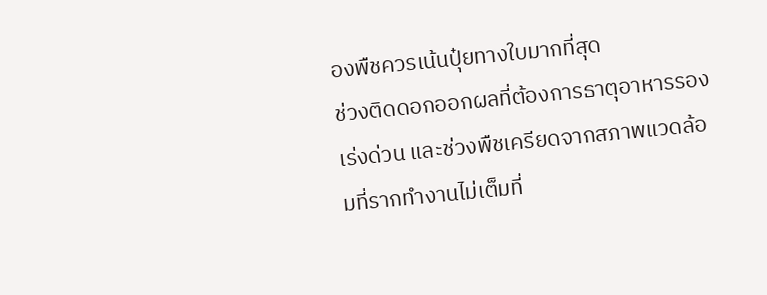องพืชควรเน้นปุ๋ยทางใบมากที่สุด
ช่วงติดดอกออกผลที่ต้องการธาตุอาหารรองเร่งด่วน และช่วงพืชเครียดจากสภาพแวดล้อมที่รากทำงานไม่เต็มที่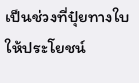เป็นช่วงที่ปุ๋ยทางใบให้ประโยชน์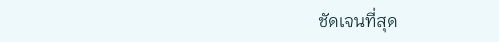ชัดเจนที่สุด